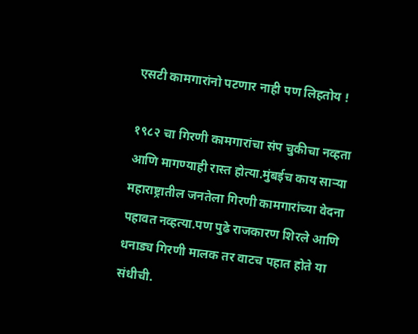एसटी कामगारांनो पटणार नाही पण लिहतोय !

१९८२ चा गिरणी कामगारांचा संप चुकीचा नव्हता आणि मागण्याही रास्त होत्या.मुंबईच काय साऱ्या महाराष्ट्रातील जनतेला गिरणी कामगारांच्या वेदना पहावत नव्हत्या.पण पुढे राजकारण शिरले आणि धनाड्य गिरणी मालक तर वाटच पहात होते या संधीची.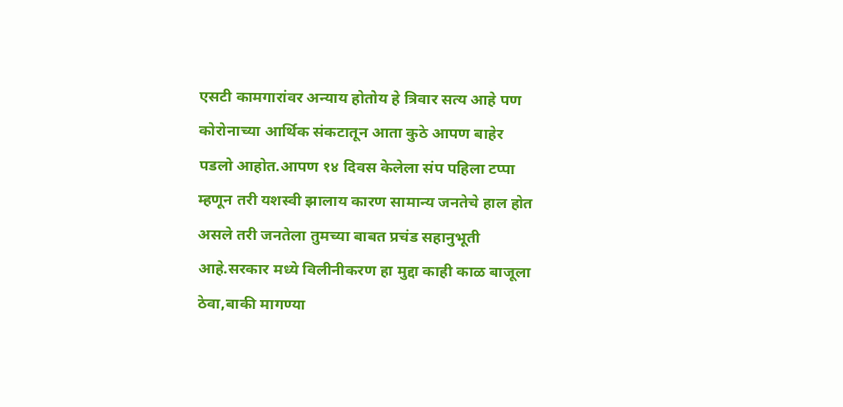एसटी कामगारांवर अन्याय होतोय हे त्रिवार सत्य आहे पण कोरोनाच्या आर्थिक संकटातून आता कुठे आपण बाहेर पडलो आहोत.आपण १४ दिवस केलेला संप पहिला टप्पा म्हणून तरी यशस्वी झालाय कारण सामान्य जनतेचे हाल होत असले तरी जनतेला तुमच्या बाबत प्रचंड सहानुभूती आहे.सरकार मध्ये विलीनीकरण हा मुद्दा काही काळ बाजूला ठेवा,बाकी मागण्या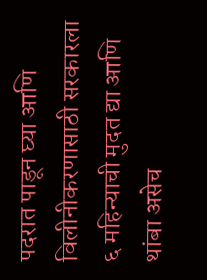पदरात पाडून घ्या आणि विलीनीकरणासाठी सरकारला ६ महिन्याची मुदत द्या आणि थांबा असेच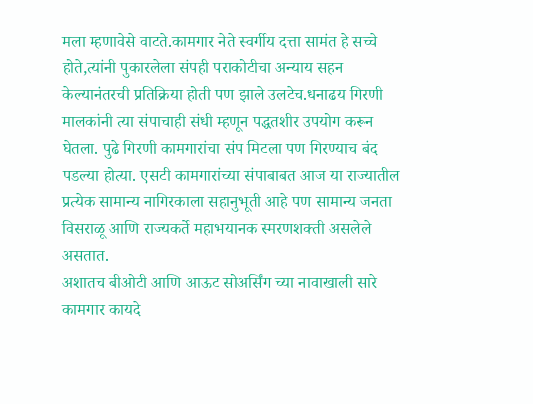मला म्हणावेसे वाटते.कामगार नेते स्वर्गीय दत्ता सामंत हे सच्चे होते,त्यांनी पुकारलेला संपही पराकोटीचा अन्याय सहन केल्यानंतरची प्रतिक्रिया होती पण झाले उलटेच.धनाढय गिरणी मालकांनी त्या संपाचाही संधी म्हणून पद्धतशीर उपयोग करून घेतला. पुढे गिरणी कामगारांचा संप मिटला पण गिरण्याच बंद पडल्या होत्या. एसटी कामगारांच्या संपाबाबत आज या राज्यातील प्रत्येक सामान्य नागिरकाला सहानुभूती आहे पण सामान्य जनता विसराळू आणि राज्यकर्ते महाभयानक स्मरणशक्ती असलेले असतात.
अशातच बीओटी आणि आऊट सोअर्सिंग च्या नावाखाली सारे कामगार कायदे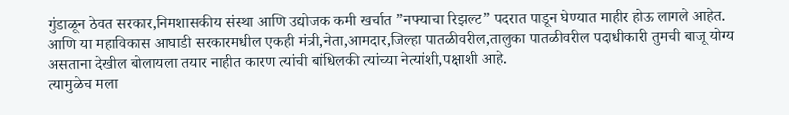गुंडाळून ठेवत सरकार,निमशासकीय संस्था आणि उद्योजक कमी खर्चात ”नफ्याचा रिझल्ट” पदरात पाडून घेण्यात माहीर होऊ लागले आहेत.
आणि या महाविकास आघाडी सरकारमधील एकही मंत्री,नेता,आमदार,जिल्हा पातळीवरील,तालुका पातळीवरील पदाधीकारी तुमची बाजू योग्य असताना देखील बोलायला तयार नाहीत कारण त्यांची बांधिलकी त्यांच्या नेत्यांशी,पक्षाशी आहे.
त्यामुळेच मला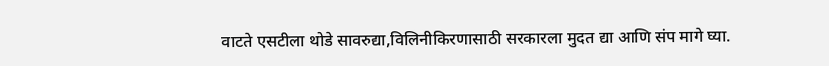वाटते एसटीला थोडे सावरुद्या,विलिनीकिरणासाठी सरकारला मुदत द्या आणि संप मागे घ्या.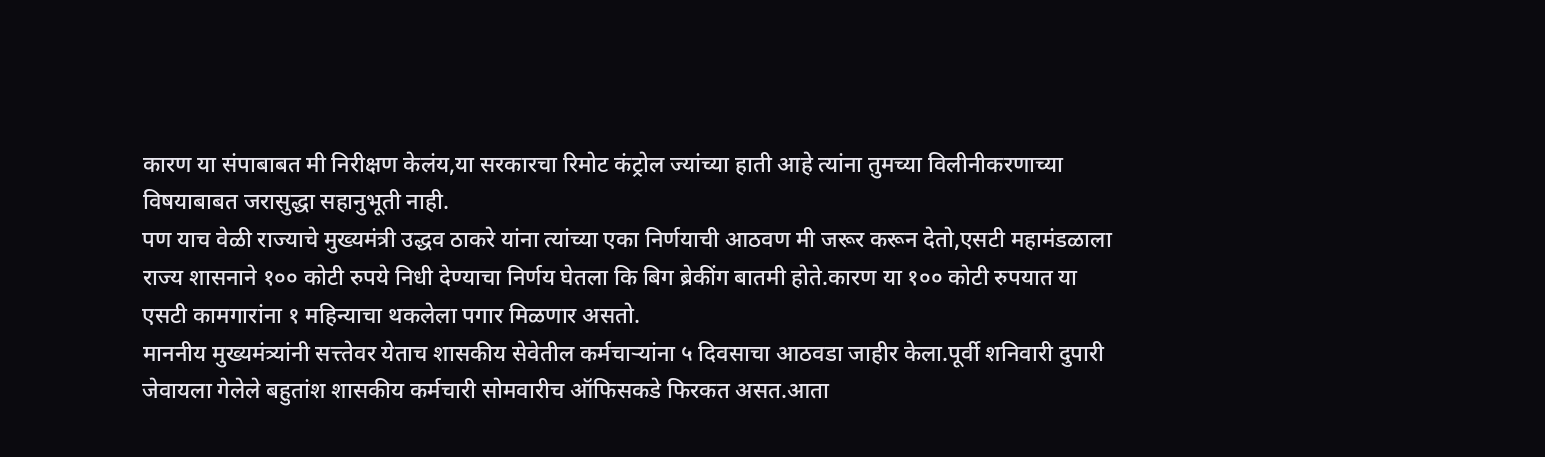कारण या संपाबाबत मी निरीक्षण केलंय,या सरकारचा रिमोट कंट्रोल ज्यांच्या हाती आहे त्यांना तुमच्या विलीनीकरणाच्या विषयाबाबत जरासुद्धा सहानुभूती नाही.
पण याच वेळी राज्याचे मुख्यमंत्री उद्धव ठाकरे यांना त्यांच्या एका निर्णयाची आठवण मी जरूर करून देतो,एसटी महामंडळाला राज्य शासनाने १०० कोटी रुपये निधी देण्याचा निर्णय घेतला कि बिग ब्रेकींग बातमी होते.कारण या १०० कोटी रुपयात या एसटी कामगारांना १ महिन्याचा थकलेला पगार मिळणार असतो.
माननीय मुख्यमंत्र्यांनी सत्त्तेवर येताच शासकीय सेवेतील कर्मचाऱ्यांना ५ दिवसाचा आठवडा जाहीर केला.पूर्वी शनिवारी दुपारी जेवायला गेलेले बहुतांश शासकीय कर्मचारी सोमवारीच ऑफिसकडे फिरकत असत.आता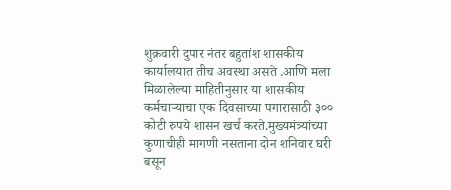शुक्रवारी दुपार नंतर बहुतांश शासकीय कार्यालयात तीच अवस्था असते .आणि मला मिळालेल्या माहितीनुसार या शासकीय कर्मचाऱ्याचा एक दिवसाच्या पगारासाठी ३०० कोटी रुपये शासन खर्च करते.मुख्यमंत्र्यांच्या कुणाचीही मागणी नसताना दोन शनिवार घरी बसून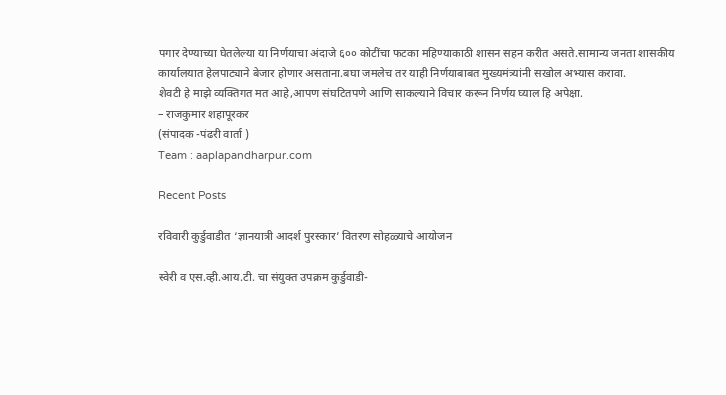पगार देण्याच्या घेतलेल्या या निर्णयाचा अंदाजे ६०० कोटींचा फटका महिण्याकाठी शासन सहन करीत असते.सामान्य जनता शासकीय कार्यालयात हेलपाट्याने बेजार होणार असताना.बघा जमलेच तर याही निर्णयाबाबत मुख्यमंत्र्यांनी सखोल अभ्यास करावा.
शेवटी हे माझे व्यक्तिगत मत आहे,आपण संघटितपणे आणि साकल्याने विचार करून निर्णय घ्याल हि अपेक्षा.
– राजकुमार शहापूरकर
(संपादक -पंढरी वार्ता )
Team : aaplapandharpur.com

Recent Posts

रविवारी कुर्डुवाडीत ‘ज्ञानयात्री आदर्श पुरस्कार’ वितरण सोहळ्याचे आयोजन

स्वेरी व एस.व्ही.आय.टी. चा संयुक्त उपक्रम कुर्डुवाडी-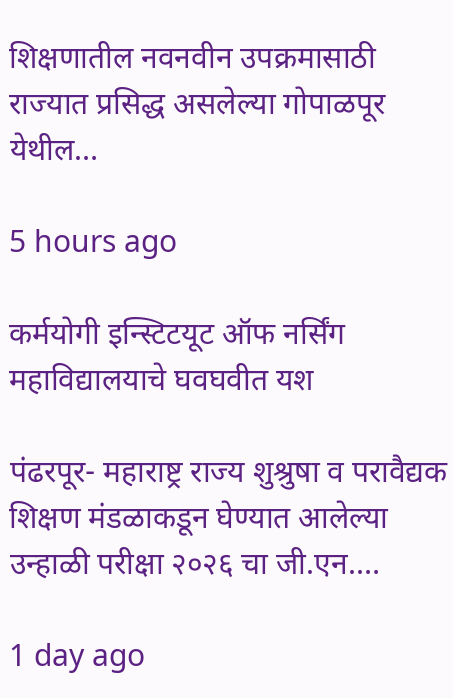शिक्षणातील नवनवीन उपक्रमासाठी राज्यात प्रसिद्ध असलेल्या गोपाळपूर येथील…

5 hours ago

कर्मयोगी इन्स्टिटयूट ऑफ नर्सिंग महाविद्यालयाचे घवघवीत यश

पंढरपूर- महाराष्ट्र राज्य शुश्रुषा व परावैद्यक शिक्षण मंडळाकडून घेण्यात आलेल्या उन्हाळी परीक्षा २०२६ चा जी.एन.…

1 day ago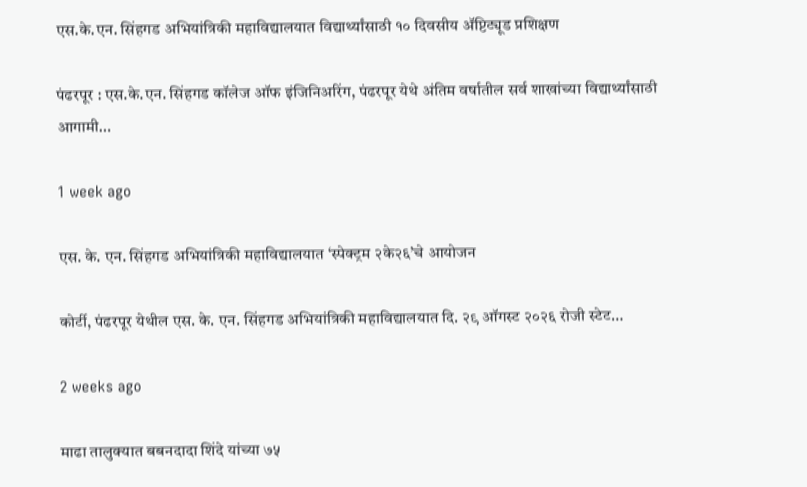एस.के.एन. सिंहगड अभियांत्रिकी महाविद्यालयात विद्यार्थ्यांसाठी १० दिवसीय ॲप्टिट्यूड प्रशिक्षण

पंढरपूर : एस.के.एन. सिंहगड कॉलेज ऑफ इंजिनिअरिंग, पंढरपूर येथे अंतिम वर्षातील सर्व शाखांच्या विद्यार्थ्यांसाठी आगामी…

1 week ago

एस. के. एन. सिंहगड अभियांत्रिकी महाविद्यालयात ‘स्पेक्ट्रम २के२६’चे आयोजन

कोर्टी, पंढरपूर येथील एस. के. एन. सिंहगड अभियांत्रिकी महाविद्यालयात दि. २९ ऑगस्ट २०२६ रोजी स्टेट…

2 weeks ago

माढा तालुक्यात बबनदादा शिंदे यांच्या ७५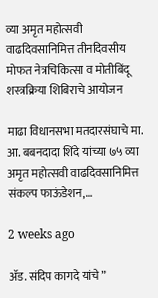व्या अमृत महोत्सवी वाढदिवसानिमित्त तीनदिवसीय मोफत नेत्रचिकित्सा व मोतीबिंदू शस्त्रक्रिया शिबिराचे आयोजन

माढा विधानसभा मतदारसंघाचे मा. आ. बबनदादा शिंदे यांच्या ७५ व्या अमृत महोत्सवी वाढदिवसानिमित्त संकल्प फाऊंडेशन,…

2 weeks ago

ॲड. संदिप कागदे यांचे ”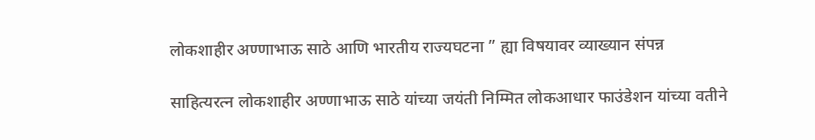लोकशाहीर अण्णाभाऊ साठे आणि भारतीय राज्यघटना ” ह्या विषयावर व्याख्यान संपन्न

साहित्यरत्न लोकशाहीर अण्णाभाऊ साठे यांच्या जयंती निम्मित लोकआधार फाउंडेशन यांच्या वतीने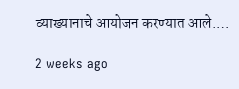व्याख्यानाचे आयोजन करण्यात आले.…

2 weeks ago